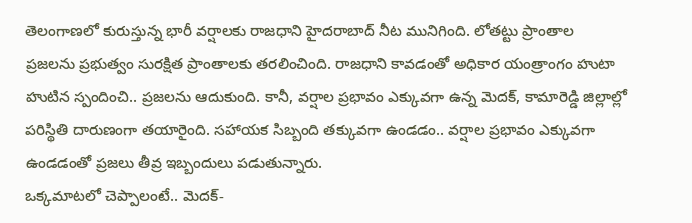తెలంగాణలో కురుస్తున్న భారీ వర్షాలకు రాజధాని హైదరాబాద్ నీట మునిగింది. లోతట్టు ప్రాంతాల ప్రజలను ప్రభుత్వం సురక్షిత ప్రాంతాలకు తరలించింది. రాజధాని కావడంతో అధికార యంత్రాంగం హుటా హుటిన స్పందించి.. ప్రజలను ఆదుకుంది. కానీ, వర్షాల ప్రభావం ఎక్కువగా ఉన్న మెదక్, కామారెడ్డి జిల్లాల్లో పరిస్థితి దారుణంగా తయారైంది. సహాయక సిబ్బంది తక్కువగా ఉండడం.. వర్షాల ప్రభావం ఎక్కువగా ఉండడంతో ప్రజలు తీవ్ర ఇబ్బందులు పడుతున్నారు.
ఒక్కమాటలో చెప్పాలంటే.. మెదక్-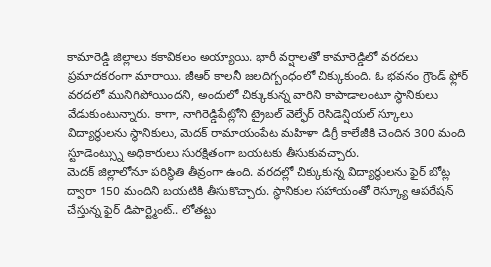కామారెడ్డి జిల్లాలు కకావికలం అయ్యాయి. భారీ వర్షాలతో కామారెడ్డిలో వరదలు ప్రమాదకరంగా మారాయి. జీఆర్ కాలనీ జలదిగ్బంధంలో చిక్కుకుంది. ఓ భవనం గ్రౌండ్ ఫ్లోర్ వరదలో మునిగిపోయిందని, అందులో చిక్కుకున్న వారిని కాపాడాలంటూ స్థానికులు వేడుకుంటున్నారు. కాగా, నాగిరెడ్డిపేట్లోని ట్రైబల్ వెల్ఫేర్ రెసిడెన్షియల్ స్కూలు విద్యార్థులను స్థానికులు, మెదక్ రామాయంపేట మహిళా డిగ్రీ కాలేజీకి చెందిన 300 మంది స్టూడెంట్స్ను అధికారులు సురక్షితంగా బయటకు తీసుకువచ్చారు.
మెదక్ జిల్లాలోనూ పరిస్థితి తీవ్రంగా ఉంది. వరదల్లో చిక్కుకున్న విద్యార్థులను ఫైర్ బోట్ల ద్వారా 150 మందిని బయటికి తీసుకొచ్చారు. స్థానికుల సహాయంతో రెస్క్యూ ఆపరేషన్ చేస్తున్న ఫైర్ డిపార్ట్మెంట్.. లోతట్టు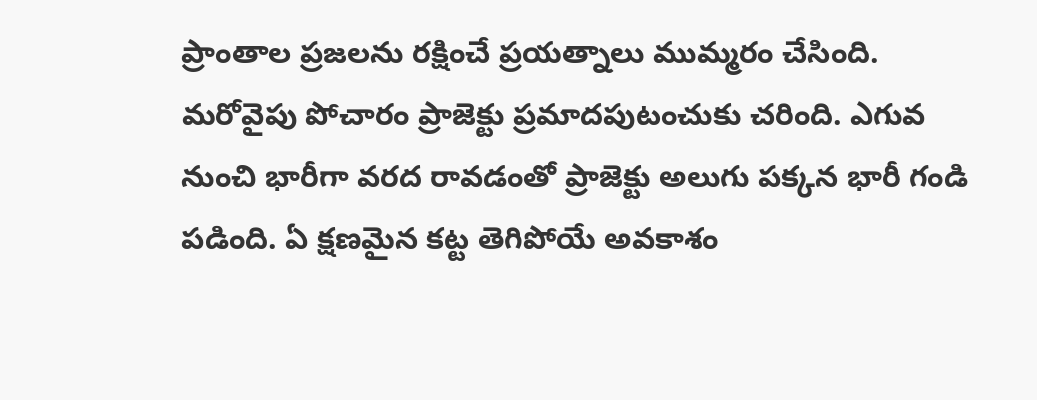ప్రాంతాల ప్రజలను రక్షించే ప్రయత్నాలు ముమ్మరం చేసింది. మరోవైపు పోచారం ప్రాజెక్టు ప్రమాదపుటంచుకు చరింది. ఎగువ నుంచి భారీగా వరద రావడంతో ప్రాజెక్టు అలుగు పక్కన భారీ గండి పడింది. ఏ క్షణమైన కట్ట తెగిపోయే అవకాశం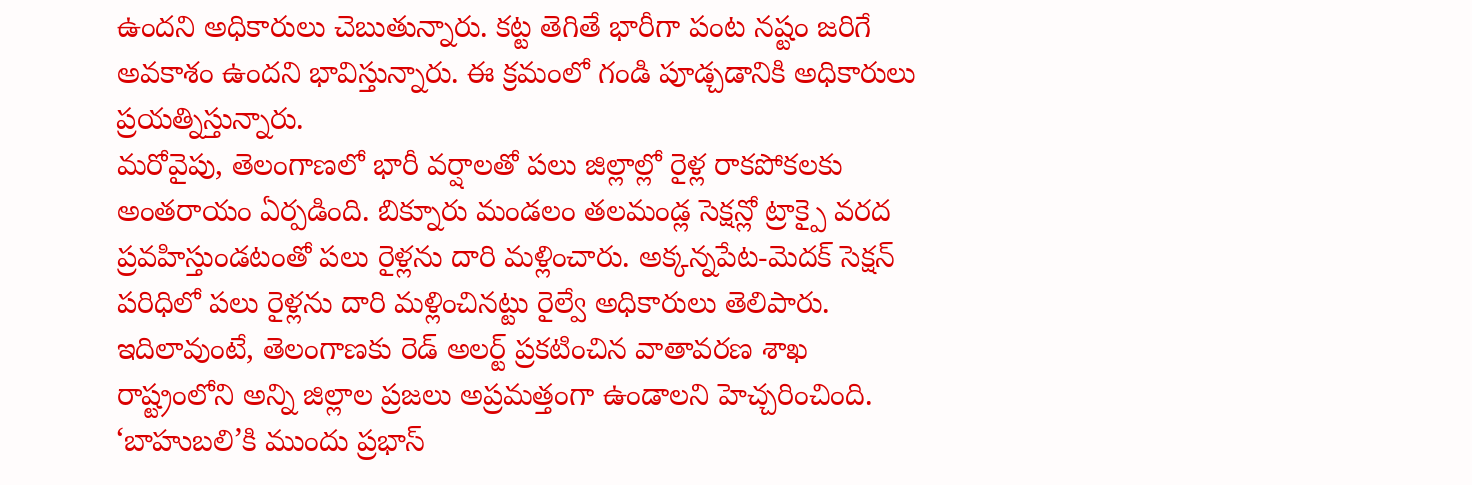ఉందని అధికారులు చెబుతున్నారు. కట్ట తెగితే భారీగా పంట నష్టం జరిగే అవకాశం ఉందని భావిస్తున్నారు. ఈ క్రమంలో గండి పూడ్చడానికి అధికారులు ప్రయత్నిస్తున్నారు.
మరోవైపు, తెలంగాణలో భారీ వర్షాలతో పలు జిల్లాల్లో రైళ్ల రాకపోకలకు అంతరాయం ఏర్పడింది. బిక్నూరు మండలం తలమండ్ల సెక్షన్లో ట్రాక్పై వరద ప్రవహిస్తుండటంతో పలు రైళ్లను దారి మళ్లించారు. అక్కన్నపేట-మెదక్ సెక్షన్ పరిధిలో పలు రైళ్లను దారి మళ్లించినట్టు రైల్వే అధికారులు తెలిపారు. ఇదిలావుంటే, తెలంగాణకు రెడ్ అలర్ట్ ప్రకటించిన వాతావరణ శాఖ రాష్ట్రంలోని అన్ని జిల్లాల ప్రజలు అప్రమత్తంగా ఉండాలని హెచ్చరించింది.
‘బాహుబలి’కి ముందు ప్రభాస్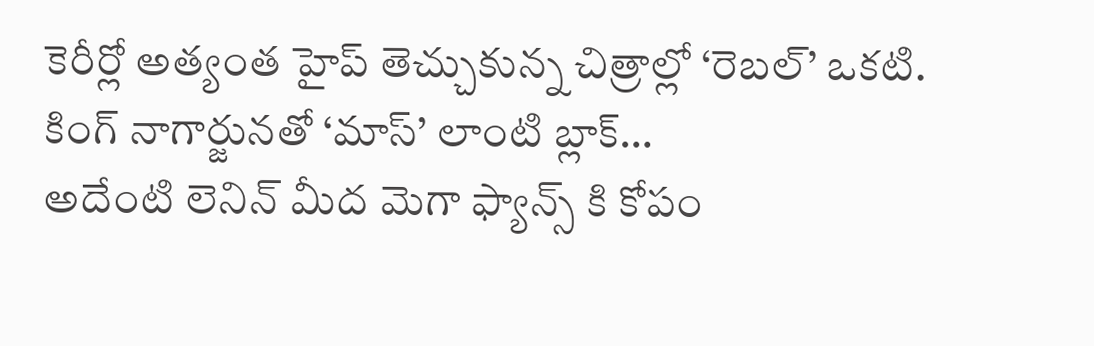కెరీర్లో అత్యంత హైప్ తెచ్చుకున్న చిత్రాల్లో ‘రెబల్’ ఒకటి. కింగ్ నాగార్జునతో ‘మాస్’ లాంటి బ్లాక్…
అదేంటి లెనిన్ మీద మెగా ఫ్యాన్స్ కి కోపం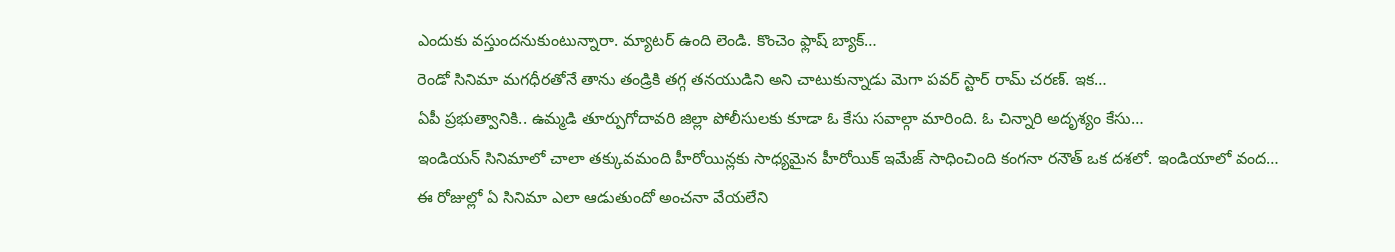ఎందుకు వస్తుందనుకుంటున్నారా. మ్యాటర్ ఉంది లెండి. కొంచెం ఫ్లాష్ బ్యాక్…
రెండో సినిమా మగధీరతోనే తాను తండ్రికి తగ్గ తనయుడిని అని చాటుకున్నాడు మెగా పవర్ స్టార్ రామ్ చరణ్. ఇక…
ఏపీ ప్రభుత్వానికి.. ఉమ్మడి తూర్పుగోదావరి జిల్లా పోలీసులకు కూడా ఓ కేసు సవాల్గా మారింది. ఓ చిన్నారి అదృశ్యం కేసు…
ఇండియన్ సినిమాలో చాలా తక్కువమంది హీరోయిన్లకు సాధ్యమైన హీరోయిక్ ఇమేజ్ సాధించింది కంగనా రనౌత్ ఒక దశలో. ఇండియాలో వంద…
ఈ రోజుల్లో ఏ సినిమా ఎలా ఆడుతుందో అంచనా వేయలేని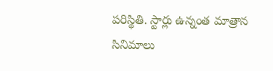పరిస్థితి. స్టార్లు ఉన్నంత మాత్రాన సినిమాలు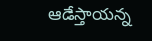ఆడేస్తాయన్న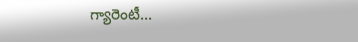గ్యారెంటీ…